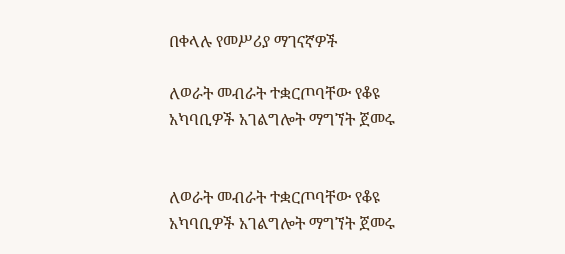በቀላሉ የመሥሪያ ማገናኛዎች

ለወራት መብራት ተቋርጦባቸው የቆዩ አካባቢዎች አገልግሎት ማግኘት ጀመሩ


ለወራት መብራት ተቋርጦባቸው የቆዩ አካባቢዎች አገልግሎት ማግኘት ጀመሩ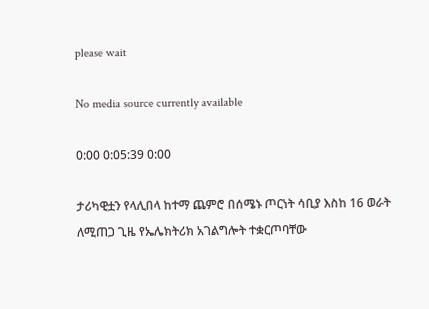please wait

No media source currently available

0:00 0:05:39 0:00

ታሪካዊቷን የላሊበላ ከተማ ጨምሮ በሰሜኑ ጦርነት ሳቢያ እስከ 16 ወራት ለሚጠጋ ጊዜ የኤሌክትሪክ አገልግሎት ተቋርጦባቸው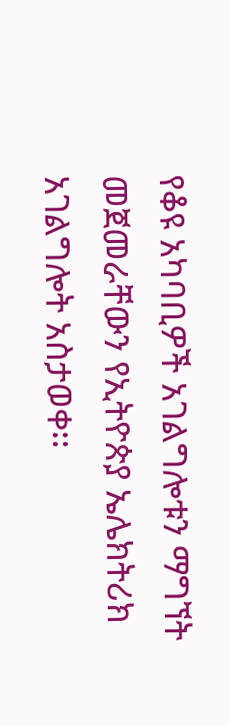የቆዩ አካባቢዎች አገልግሎቱን ማግኘት መጀመራቸውን የኢትዮጵያ ኤሌክትሪክ አገልግሎት አስታወቀ፡፡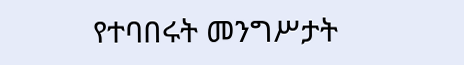የተባበሩት መንግሥታት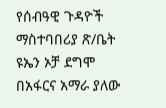የሰብዓዊ ጉዳዮች ማስተባበሪያ ጽ/ቤት ዩኤን ኦቻ ደግሞ በአፋርና አማራ ያለው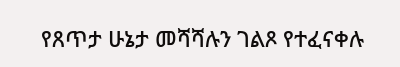የጸጥታ ሁኔታ መሻሻሉን ገልጾ የተፈናቀሉ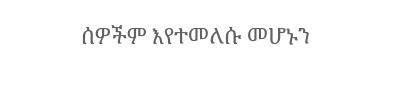ሰዎችም እየተመለሱ መሆኑን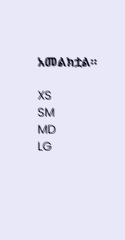አመልክቷል።

XS
SM
MD
LG